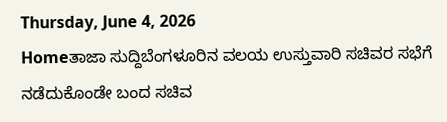Thursday, June 4, 2026
Homeತಾಜಾ ಸುದ್ದಿಬೆಂಗಳೂರಿನ ವಲಯ ಉಸ್ತುವಾರಿ ಸಚಿವರ ಸಭೆಗೆ ನಡೆದುಕೊಂಡೇ ಬಂದ ಸಚಿವ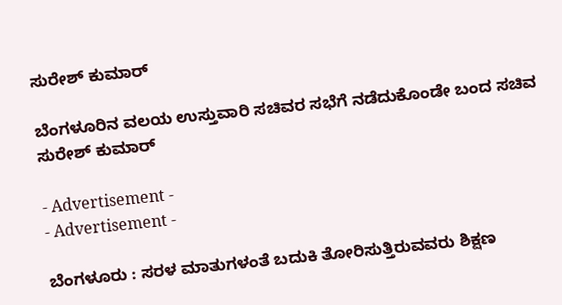ಸುರೇಶ್ ಕುಮಾರ್

ಬೆಂಗಳೂರಿನ ವಲಯ ಉಸ್ತುವಾರಿ ಸಚಿವರ ಸಭೆಗೆ ನಡೆದುಕೊಂಡೇ ಬಂದ ಸಚಿವ ಸುರೇಶ್ ಕುಮಾರ್

- Advertisement -
- Advertisement -

ಬೆಂಗಳೂರು : ಸರಳ ಮಾತುಗಳಂತೆ ಬದುಕಿ ತೋರಿಸುತ್ತಿರುವವರು ಶಿಕ್ಷಣ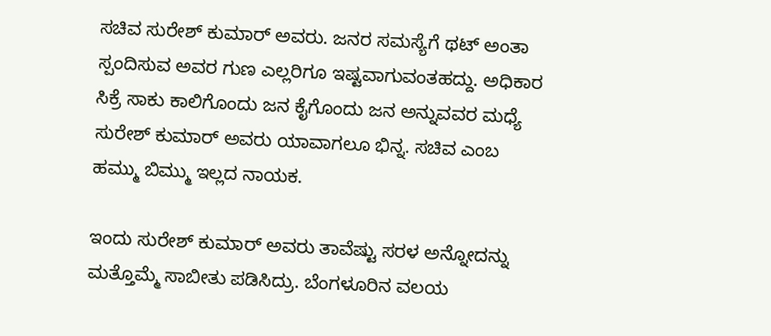ಸಚಿವ ಸುರೇಶ್ ಕುಮಾರ್ ಅವರು. ಜನರ ಸಮಸ್ಯೆಗೆ ಥಟ್ ಅಂತಾ ಸ್ಪಂದಿಸುವ ಅವರ ಗುಣ ಎಲ್ಲರಿಗೂ ಇಷ್ಟವಾಗುವಂತಹದ್ದು. ಅಧಿಕಾರ ಸಿಕ್ರೆ ಸಾಕು ಕಾಲಿಗೊಂದು ಜನ ಕೈಗೊಂದು ಜನ ಅನ್ನುವವರ ಮಧ್ಯೆ ಸುರೇಶ್ ಕುಮಾರ್ ಅವರು ಯಾವಾಗಲೂ ಭಿನ್ನ. ಸಚಿವ ಎಂಬ ಹಮ್ಮು ಬಿಮ್ಮು ಇಲ್ಲದ ನಾಯಕ.

ಇಂದು ಸುರೇಶ್ ಕುಮಾರ್ ಅವರು ತಾವೆಷ್ಟು ಸರಳ ಅನ್ನೋದನ್ನು ಮತ್ತೊಮ್ಮೆ ಸಾಬೀತು ಪಡಿಸಿದ್ರು. ಬೆಂಗಳೂರಿನ ವಲಯ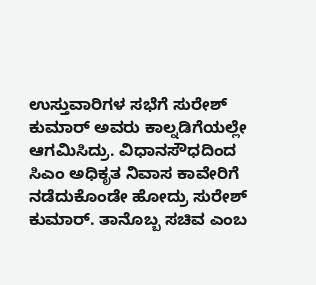ಉಸ್ತುವಾರಿಗಳ ಸಭೆಗೆ ಸುರೇಶ್ ಕುಮಾರ್ ಅವರು ಕಾಲ್ನಡಿಗೆಯಲ್ಲೇ ಆಗಮಿಸಿದ್ರು. ವಿಧಾನಸೌಧದಿಂದ ಸಿಎಂ ಅಧಿಕೃತ ನಿವಾಸ ಕಾವೇರಿಗೆ ನಡೆದುಕೊಂಡೇ ಹೋದ್ರು ಸುರೇಶ್ ಕುಮಾರ್. ತಾನೊಬ್ಬ ಸಚಿವ ಎಂಬ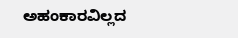ಅಹಂಕಾರವಿಲ್ಲದ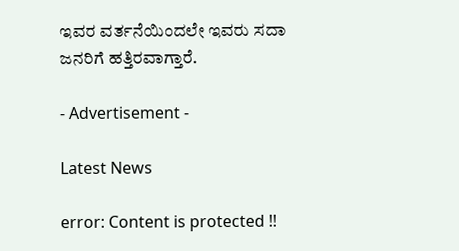ಇವರ ವರ್ತನೆಯಿಂದಲೇ ಇವರು ಸದಾ ಜನರಿಗೆ ಹತ್ತಿರವಾಗ್ತಾರೆ.

- Advertisement -

Latest News

error: Content is protected !!